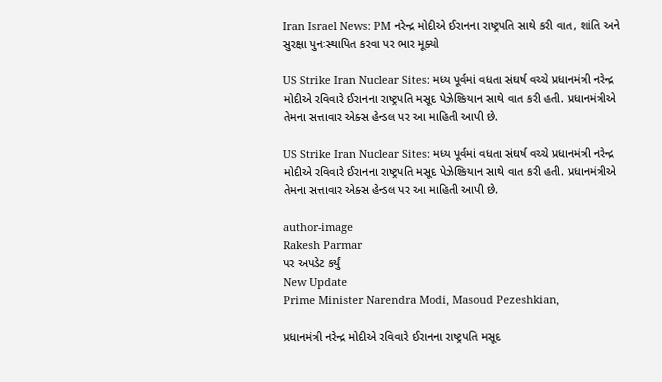Iran Israel News: PM નરેન્દ્ર મોદીએ ઈરાનના રાષ્ટ્રપતિ સાથે કરી વાત, શાંતિ અને સુરક્ષા પુનઃસ્થાપિત કરવા પર ભાર મૂક્યો

US Strike Iran Nuclear Sites: મધ્ય પૂર્વમાં વધતા સંઘર્ષ વચ્ચે પ્રધાનમંત્રી નરેન્દ્ર મોદીએ રવિવારે ઈરાનના રાષ્ટ્રપતિ મસૂદ પેઝેશ્કિયાન સાથે વાત કરી હતી. પ્રધાનમંત્રીએ તેમના સત્તાવાર એક્સ હેન્ડલ પર આ માહિતી આપી છે.

US Strike Iran Nuclear Sites: મધ્ય પૂર્વમાં વધતા સંઘર્ષ વચ્ચે પ્રધાનમંત્રી નરેન્દ્ર મોદીએ રવિવારે ઈરાનના રાષ્ટ્રપતિ મસૂદ પેઝેશ્કિયાન સાથે વાત કરી હતી. પ્રધાનમંત્રીએ તેમના સત્તાવાર એક્સ હેન્ડલ પર આ માહિતી આપી છે.

author-image
Rakesh Parmar
પર અપડેટ કર્યું
New Update
Prime Minister Narendra Modi, Masoud Pezeshkian,

પ્રધાનમંત્રી નરેન્દ્ર મોદીએ રવિવારે ઈરાનના રાષ્ટ્રપતિ મસૂદ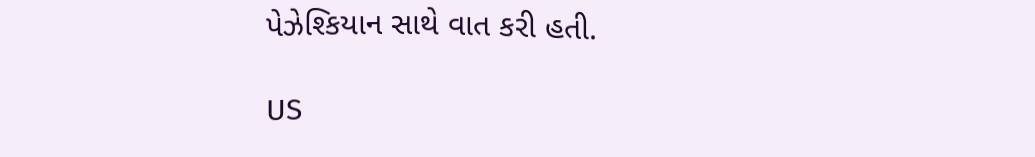પેઝેશ્કિયાન સાથે વાત કરી હતી.

US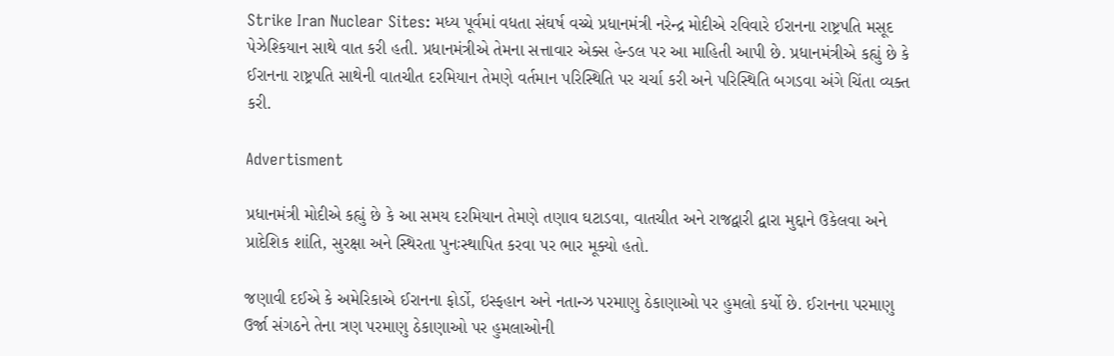Strike Iran Nuclear Sites: મધ્ય પૂર્વમાં વધતા સંઘર્ષ વચ્ચે પ્રધાનમંત્રી નરેન્દ્ર મોદીએ રવિવારે ઈરાનના રાષ્ટ્રપતિ મસૂદ પેઝેશ્કિયાન સાથે વાત કરી હતી. પ્રધાનમંત્રીએ તેમના સત્તાવાર એક્સ હેન્ડલ પર આ માહિતી આપી છે. પ્રધાનમંત્રીએ કહ્યું છે કે ઈરાનના રાષ્ટ્રપતિ સાથેની વાતચીત દરમિયાન તેમણે વર્તમાન પરિસ્થિતિ પર ચર્ચા કરી અને પરિસ્થિતિ બગડવા અંગે ચિંતા વ્યક્ત કરી.

Advertisment

પ્રધાનમંત્રી મોદીએ કહ્યું છે કે આ સમય દરમિયાન તેમણે તણાવ ઘટાડવા, વાતચીત અને રાજદ્વારી દ્વારા મુદ્દાને ઉકેલવા અને પ્રાદેશિક શાંતિ, સુરક્ષા અને સ્થિરતા પુનઃસ્થાપિત કરવા પર ભાર મૂક્યો હતો.

જણાવી દઈએ કે અમેરિકાએ ઈરાનના ફોર્ડો, ઇસ્ફહાન અને નતાન્ઝ પરમાણુ ઠેકાણાઓ પર હુમલો કર્યો છે. ઈરાનના પરમાણુ ઉર્જા સંગઠને તેના ત્રણ પરમાણુ ઠેકાણાઓ પર હુમલાઓની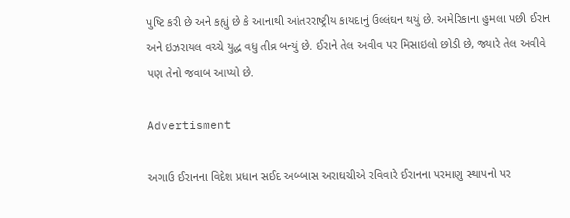પુષ્ટિ કરી છે અને કહ્યું છે કે આનાથી આંતરરાષ્ટ્રીય કાયદાનું ઉલ્લંઘન થયું છે. અમેરિકાના હુમલા પછી ઈરાન અને ઇઝરાયલ વચ્ચે યુદ્ધ વધુ તીવ્ર બન્યું છે. ઈરાને તેલ અવીવ પર મિસાઇલો છોડી છે, જ્યારે તેલ અવીવે પણ તેનો જવાબ આપ્યો છે.

Advertisment

અગાઉ ઈરાનના વિદેશ પ્રધાન સઈદ અબ્બાસ અરાઘચીએ રવિવારે ઈરાનના પરમાણુ સ્થાપનો પર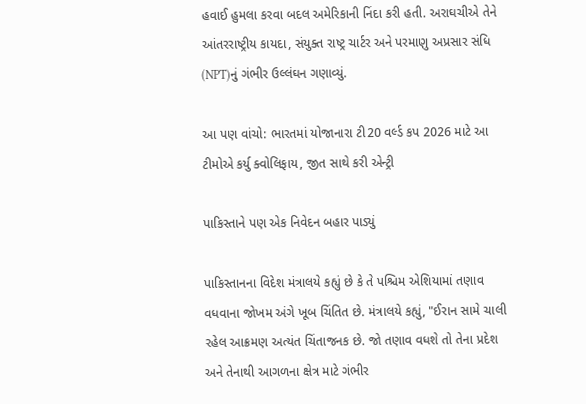હવાઈ હુમલા કરવા બદલ અમેરિકાની નિંદા કરી હતી. અરાઘચીએ તેને આંતરરાષ્ટ્રીય કાયદા, સંયુક્ત રાષ્ટ્ર ચાર્ટર અને પરમાણુ અપ્રસાર સંધિ (NPT)નું ગંભીર ઉલ્લંઘન ગણાવ્યું.

આ પણ વાંચો: ભારતમાં યોજાનારા ટી20 વર્લ્ડ કપ 2026 માટે આ ટીમોએ કર્યુ ક્વોલિફાય, જીત સાથે કરી એન્ટ્રી

પાકિસ્તાને પણ એક નિવેદન બહાર પાડ્યું

પાકિસ્તાનના વિદેશ મંત્રાલયે કહ્યું છે કે તે પશ્ચિમ એશિયામાં તણાવ વધવાના જોખમ અંગે ખૂબ ચિંતિત છે. મંત્રાલયે કહ્યું, "ઈરાન સામે ચાલી રહેલ આક્રમણ અત્યંત ચિંતાજનક છે. જો તણાવ વધશે તો તેના પ્રદેશ અને તેનાથી આગળના ક્ષેત્ર માટે ગંભીર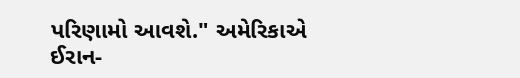પરિણામો આવશે." અમેરિકાએ ઈરાન-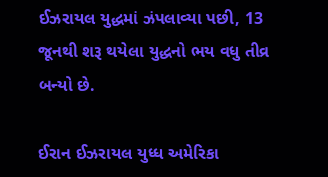ઈઝરાયલ યુદ્ધમાં ઝંપલાવ્યા પછી, 13 જૂનથી શરૂ થયેલા યુદ્ધનો ભય વધુ તીવ્ર બન્યો છે.

ઈરાન ઈઝરાયલ યુધ્ધ અમેરિકા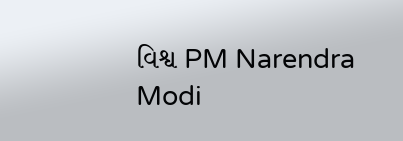વિશ્વ PM Narendra Modi